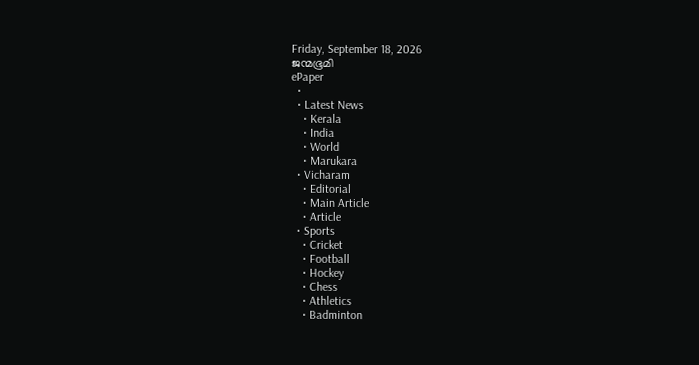Friday, September 18, 2026
ജന്മഭൂമി
ePaper
  •
  • Latest News
    • Kerala
    • India
    • World
    • Marukara
  • Vicharam
    • Editorial
    • Main Article
    • Article
  • Sports
    • Cricket
    • Football
    • Hockey
    • Chess
    • Athletics
    • Badminton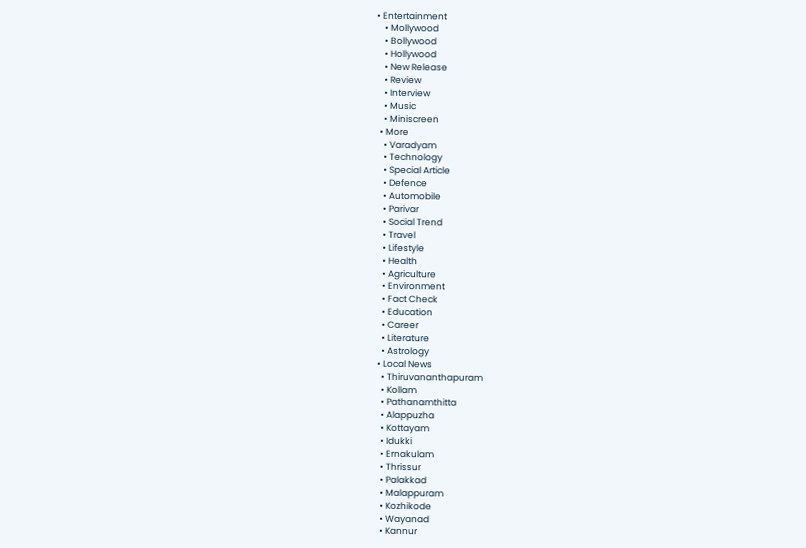• Entertainment
    • Mollywood
    • Bollywood
    • Hollywood
    • New Release
    • Review
    • Interview
    • Music
    • Miniscreen
  • More
    • Varadyam
    • Technology
    • Special Article
    • Defence
    • Automobile
    • Parivar
    • Social Trend
    • Travel
    • Lifestyle
    • Health
    • Agriculture
    • Environment
    • Fact Check
    • Education
    • Career
    • Literature
    • Astrology
  • Local News
    • Thiruvananthapuram
    • Kollam
    • Pathanamthitta
    • Alappuzha
    • Kottayam
    • Idukki
    • Ernakulam
    • Thrissur
    • Palakkad
    • Malappuram
    • Kozhikode
    • Wayanad
    • Kannur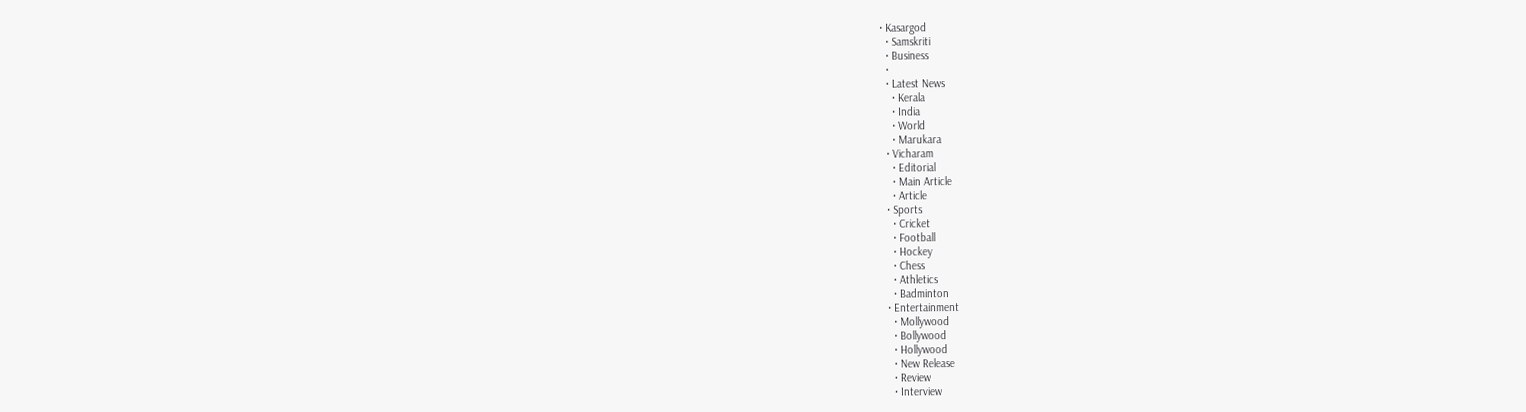• Kasargod
  • Samskriti
  • Business
  •
  • Latest News
    • Kerala
    • India
    • World
    • Marukara
  • Vicharam
    • Editorial
    • Main Article
    • Article
  • Sports
    • Cricket
    • Football
    • Hockey
    • Chess
    • Athletics
    • Badminton
  • Entertainment
    • Mollywood
    • Bollywood
    • Hollywood
    • New Release
    • Review
    • Interview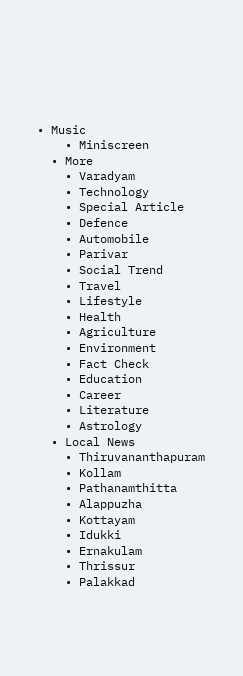• Music
    • Miniscreen
  • More
    • Varadyam
    • Technology
    • Special Article
    • Defence
    • Automobile
    • Parivar
    • Social Trend
    • Travel
    • Lifestyle
    • Health
    • Agriculture
    • Environment
    • Fact Check
    • Education
    • Career
    • Literature
    • Astrology
  • Local News
    • Thiruvananthapuram
    • Kollam
    • Pathanamthitta
    • Alappuzha
    • Kottayam
    • Idukki
    • Ernakulam
    • Thrissur
    • Palakkad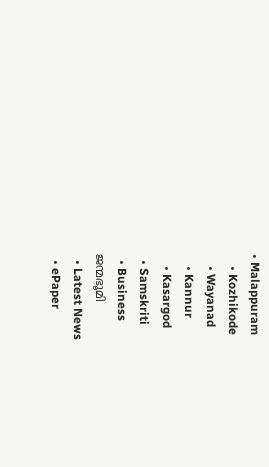• Malappuram
    • Kozhikode
    • Wayanad
    • Kannur
    • Kasargod
  • Samskriti
  • Business
ജന്മഭൂമി
  • Latest News
  • ePaper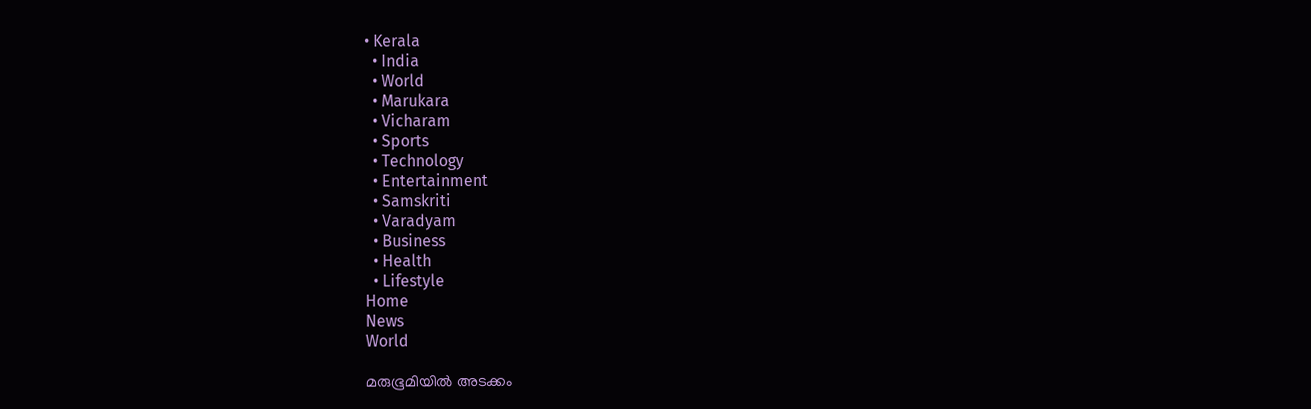• Kerala
  • India
  • World
  • Marukara
  • Vicharam
  • Sports
  • Technology
  • Entertainment
  • Samskriti
  • Varadyam
  • Business
  • Health
  • Lifestyle
Home
News
World

മരുഭൂമിയില്‍ അടക്കം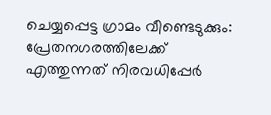ചെയ്യപ്പെട്ട ഗ്രാമം വീണ്ടെടുക്കും: പ്രേതനഗരത്തിലേക്ക് എത്തുന്നത് നിരവധിപ്പേര്‍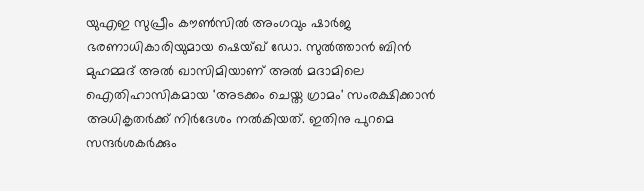യുഎഇ സുപ്രീം കൗണ്‍സില്‍ അംഗവും ഷാര്‍ജ ഭരണാധികാരിയുമായ ഷെയ്ഖ് ഡോ. സുല്‍ത്താന്‍ ബിന്‍ മുഹമ്മദ് അല്‍ ഖാസിമിയാണ് അല്‍ മദാമിലെ ഐതിഹാസികമായ 'അടക്കം ചെയ്ത ഗ്രാമം' സംരക്ഷിക്കാന്‍ അധികൃതര്‍ക്ക് നിര്‍ദേശം നല്‍കിയത്. ഇതിനു പുറമെ സന്ദര്‍ശകര്‍ക്കും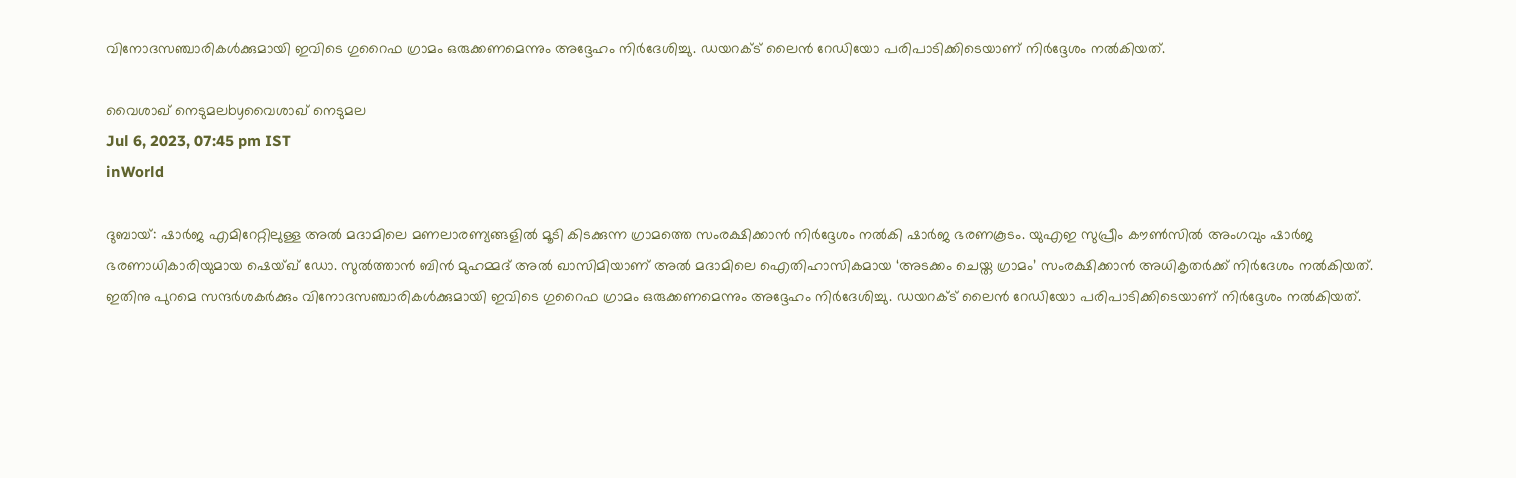വിനോദസഞ്ചാരികള്‍ക്കുമായി ഇവിടെ ഗുറൈഫ ഗ്രാമം ഒരുക്കണമെന്നും അദ്ദേഹം നിര്‍ദേശിച്ചു. ഡയറക്ട് ലൈന്‍ റേഡിയോ പരിപാടിക്കിടെയാണ് നിര്‍ദ്ദേശം നല്‍കിയത്.

വൈശാഖ് നെടുമലbyവൈശാഖ് നെടുമല
Jul 6, 2023, 07:45 pm IST
inWorld

ദുബായ്: ഷാര്‍ജ എമിറേറ്റിലുള്ള അല്‍ മദാമിലെ മണലാരണ്യങ്ങളില്‍ മൂടി കിടക്കുന്ന ഗ്രാമത്തെ സംരക്ഷിക്കാന്‍ നിര്‍ദ്ദേശം നല്‍കി ഷാര്‍ജ ഭരണകൂടം. യുഎഇ സുപ്രീം കൗണ്‍സില്‍ അംഗവും ഷാര്‍ജ ഭരണാധികാരിയുമായ ഷെയ്ഖ് ഡോ. സുല്‍ത്താന്‍ ബിന്‍ മുഹമ്മദ് അല്‍ ഖാസിമിയാണ് അല്‍ മദാമിലെ ഐതിഹാസികമായ ‘അടക്കം ചെയ്ത ഗ്രാമം’ സംരക്ഷിക്കാന്‍ അധികൃതര്‍ക്ക് നിര്‍ദേശം നല്‍കിയത്. ഇതിനു പുറമെ സന്ദര്‍ശകര്‍ക്കും വിനോദസഞ്ചാരികള്‍ക്കുമായി ഇവിടെ ഗുറൈഫ ഗ്രാമം ഒരുക്കണമെന്നും അദ്ദേഹം നിര്‍ദേശിച്ചു. ഡയറക്ട് ലൈന്‍ റേഡിയോ പരിപാടിക്കിടെയാണ് നിര്‍ദ്ദേശം നല്‍കിയത്.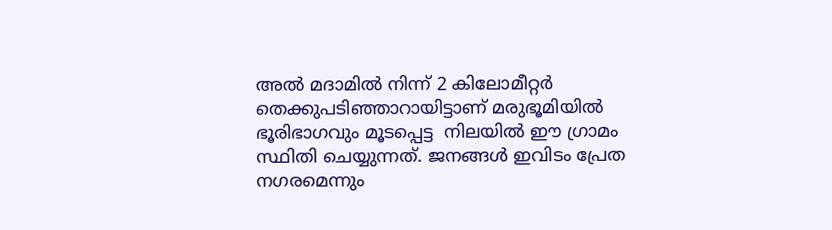അല്‍ മദാമില്‍ നിന്ന് 2 കിലോമീറ്റര്‍ തെക്കുപടിഞ്ഞാറായിട്ടാണ് മരുഭൂമിയില്‍ ഭൂരിഭാഗവും മൂടപ്പെട്ട  നിലയില്‍ ഈ ഗ്രാമം സ്ഥിതി ചെയ്യുന്നത്. ജനങ്ങള്‍ ഇവിടം പ്രേത നഗരമെന്നും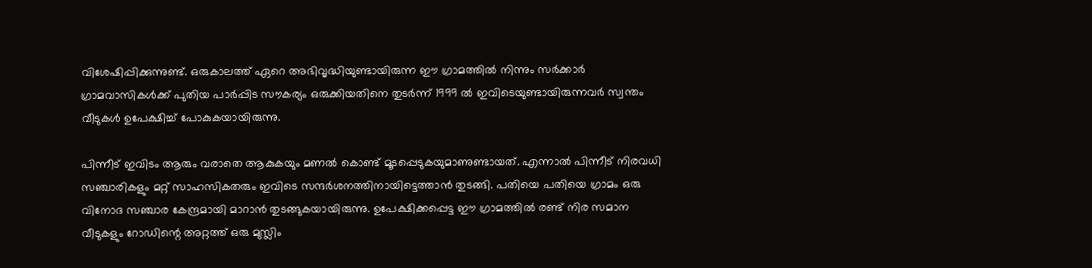വിശേഷിപ്പിക്കുന്നുണ്ട്. ഒരുകാലത്ത് ഏറെ അഭിവൃദ്ധിയുണ്ടായിരുന്ന ഈ ഗ്രാമത്തില്‍ നിന്നും സര്‍ക്കാര്‍ ഗ്രാമവാസികള്‍ക്ക് പുതിയ പാര്‍പ്പിട സൗകര്യം ഒരുക്കിയതിനെ തുടര്‍ന്ന് 1999 ല്‍ ഇവിടെയുണ്ടായിരുന്നവര്‍ സ്വന്തം വീടുകള്‍ ഉപേക്ഷിച്ച് പോകുകയായിരുന്നു.

പിന്നീട് ഇവിടം ആരും വരാതെ ആകുകയും മണല്‍ കൊണ്ട് മൂടപ്പെടുകയുമാണുണ്ടായത്. എന്നാല്‍ പിന്നീട് നിരവധി സഞ്ചാരികളും മറ്റ് സാഹസികതരും ഇവിടെ സന്ദര്‍ശനത്തിനായിട്ടെത്താന്‍ തുടങ്ങി. പതിയെ പതിയെ ഗ്രാമം ഒരു വിനോദ സഞ്ചാര കേന്ദ്രമായി മാറാന്‍ തുടങ്ങുകയായിരുന്നു. ഉപേക്ഷിക്കപ്പെട്ട ഈ ഗ്രാമത്തില്‍ രണ്ട് നിര സമാന വീടുകളും റോഡിന്റെ അറ്റത്ത് ഒരു മുസ്ലിം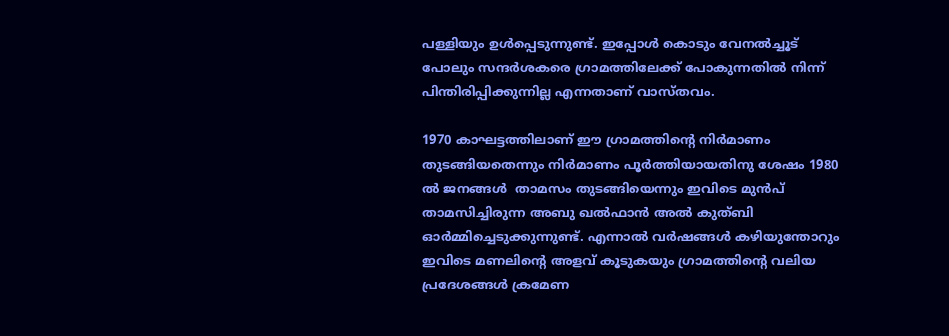പള്ളിയും ഉള്‍പ്പെടുന്നുണ്ട്. ഇപ്പോള്‍ കൊടും വേനല്‍ച്ചൂട് പോലും സന്ദര്‍ശകരെ ഗ്രാമത്തിലേക്ക് പോകുന്നതില്‍ നിന്ന് പിന്തിരിപ്പിക്കുന്നില്ല എന്നതാണ് വാസ്തവം.

1970 കാഘട്ടത്തിലാണ് ഈ ഗ്രാമത്തിന്റെ നിര്‍മാണം തുടങ്ങിയതെന്നും നിര്‍മാണം പൂര്‍ത്തിയായതിനു ശേഷം 1980 ല്‍ ജനങ്ങള്‍  താമസം തുടങ്ങിയെന്നും ഇവിടെ മുന്‍പ് താമസിച്ചിരുന്ന അബു ഖല്‍ഫാന്‍ അല്‍ കുത്ബി ഓര്‍മ്മിച്ചെടുക്കുന്നുണ്ട്. എന്നാല്‍ വര്‍ഷങ്ങള്‍ കഴിയുന്തോറും ഇവിടെ മണലിന്റെ അളവ് കൂടുകയും ഗ്രാമത്തിന്റെ വലിയ പ്രദേശങ്ങള്‍ ക്രമേണ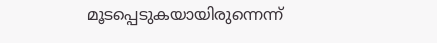മൂടപ്പെടുകയായിരുന്നെന്ന്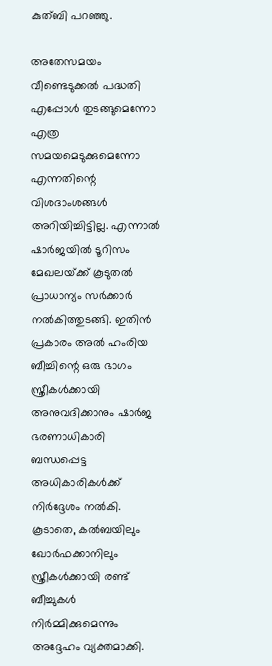കുത്ബി പറഞ്ഞു.

അതേസമയം വീണ്ടെടുക്കല്‍ പദ്ധതി എപ്പോള്‍ തുടങ്ങുമെന്നോ എത്ര സമയമെടുക്കുമെന്നോ എന്നതിന്റെ വിശദാംശങ്ങള്‍ അറിയിച്ചിട്ടില്ല. എന്നാല്‍ ഷാര്‍ജയില്‍ ടൂറിസം മേഖലയ്‌ക്ക് കൂടുതല്‍ പ്രാധാന്യം സര്‍ക്കാര്‍ നല്‍കിത്തുടങ്ങി. ഇതിന്‍ പ്രകാരം അല്‍ ഹംരിയ ബീച്ചിന്റെ ഒരു ഭാഗം സ്ത്രീകള്‍ക്കായി അനുവദിക്കാനും ഷാര്‍ജ ഭരണാധികാരി ബന്ധപ്പെട്ട അധികാരികള്‍ക്ക് നിര്‍ദ്ദേശം നല്‍കി. കൂടാതെ, കല്‍ബയിലും ഖോര്‍ഫക്കാനിലും സ്ത്രീകള്‍ക്കായി രണ്ട് ബീച്ചുകള്‍ നിര്‍മ്മിക്കുമെന്നും അദ്ദേഹം വ്യക്തമാക്കി.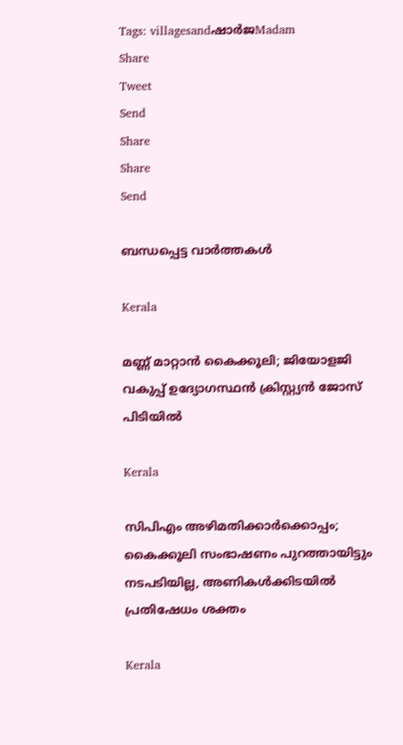Tags: villagesandഷാര്‍ജMadam
Share
Tweet
Send
Share
Share
Send

ബന്ധപ്പെട്ട വാര്‍ത്തകള്‍

Kerala

മണ്ണ് മാറ്റാന്‍ കൈക്കൂലി; ജിയോളജി വകുപ്പ് ഉദ്യോഗസ്ഥന്‍ ക്രിസ്റ്റ്യന്‍ ജോസ് പിടിയില്‍

Kerala

സിപിഎം അഴിമതിക്കാര്‍ക്കൊപ്പം; കൈക്കൂലി സംഭാഷണം പുറത്തായിട്ടും നടപടിയില്ല, അണികൾക്കിടയിൽ പ്രതിഷേധം ശക്തം

Kerala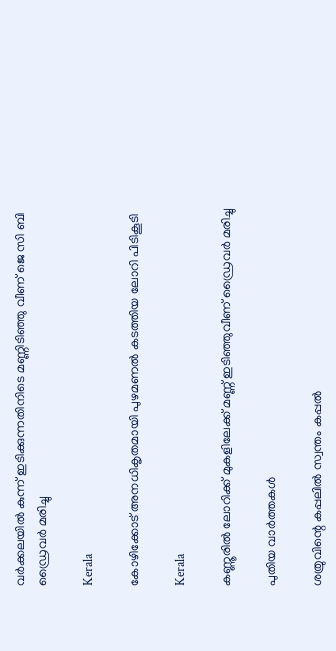വര്‍ക്കലയില്‍ കുന്ന് ഇടിക്കുന്നതിനിടെ മണ്ണിടിഞ്ഞു വീണ് ജെ സി ബി ഡ്രൈവര്‍ മരിച്ചു

Kerala

കോഴിക്കോട് അനധികൃതമായി പുഴമണല്‍ കടത്തിയ ലോറി പിടികൂടി

Kerala

കണ്ണൂരില്‍ ലോറിക്ക് മുകളിലേക്ക് മണ്ണ് ഇടിഞ്ഞുവീണ് ഡ്രൈവര്‍ മരിച്ചു

പുതിയ വാര്‍ത്തകള്‍

ശത്രുവിന്റെ കപ്പലില്‍ സ്വന്തം കപ്പല്‍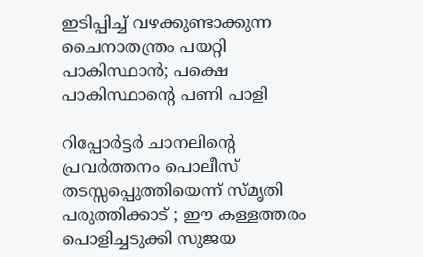ഇടിപ്പിച്ച് വഴക്കുണ്ടാക്കുന്ന ചൈനാതന്ത്രം പയറ്റി പാകിസ്ഥാന്‍; പക്ഷെ പാകിസ്ഥാന്റെ പണി പാളി

റിപ്പോര്‍ട്ടര്‍ ചാനലിന്റെ പ്രവര്‍ത്തനം പൊലീസ് തടസ്സപ്പെുത്തിയെന്ന് സ്മൃതി പരുത്തിക്കാട് ; ഈ കള്ളത്തരം പൊളിച്ചടുക്കി സുജയ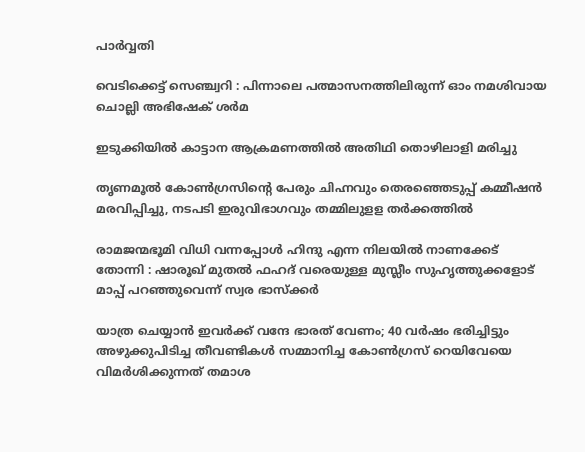പാര്‍വ്വതി

വെടിക്കെട്ട് സെഞ്ച്വറി : പിന്നാലെ പത്മാസനത്തിലിരുന്ന് ഓം നമശിവായ ചൊല്ലി അഭിഷേക് ശര്‍മ

ഇടുക്കിയില്‍ കാട്ടാന ആക്രമണത്തില്‍ അതിഥി തൊഴിലാളി മരിച്ചു

തൃണമൂല്‍ കോണ്‍ഗ്രസിന്റെ പേരും ചിഹ്നവും തെരഞ്ഞെടുപ്പ് കമ്മീഷന്‍ മരവിപ്പിച്ചു, നടപടി ഇരുവിഭാഗവും തമ്മിലുളള തര്‍ക്കത്തില്‍

രാമജന്മഭൂമി വിധി വന്നപ്പോൾ ഹിന്ദു എന്ന നിലയിൽ നാണക്കേട് തോന്നി : ഷാരൂഖ് മുതൽ ഫഹദ് വരെയുള്ള മുസ്ലീം സുഹൃത്തുക്കളോട് മാപ്പ് പറഞ്ഞുവെന്ന് സ്വര ഭാസ്ക്കർ

യാത്ര ചെയ്യാന്‍ ഇവര്‍ക്ക് വന്ദേ ഭാരത് വേണം; 40 വര്‍ഷം ഭരിച്ചിട്ടും അഴുക്കുപിടിച്ച തീവണ്ടികള്‍ സമ്മാനിച്ച കോണ്‍ഗ്രസ് റെയിവേയെ വിമര്‍ശിക്കുന്നത് തമാശ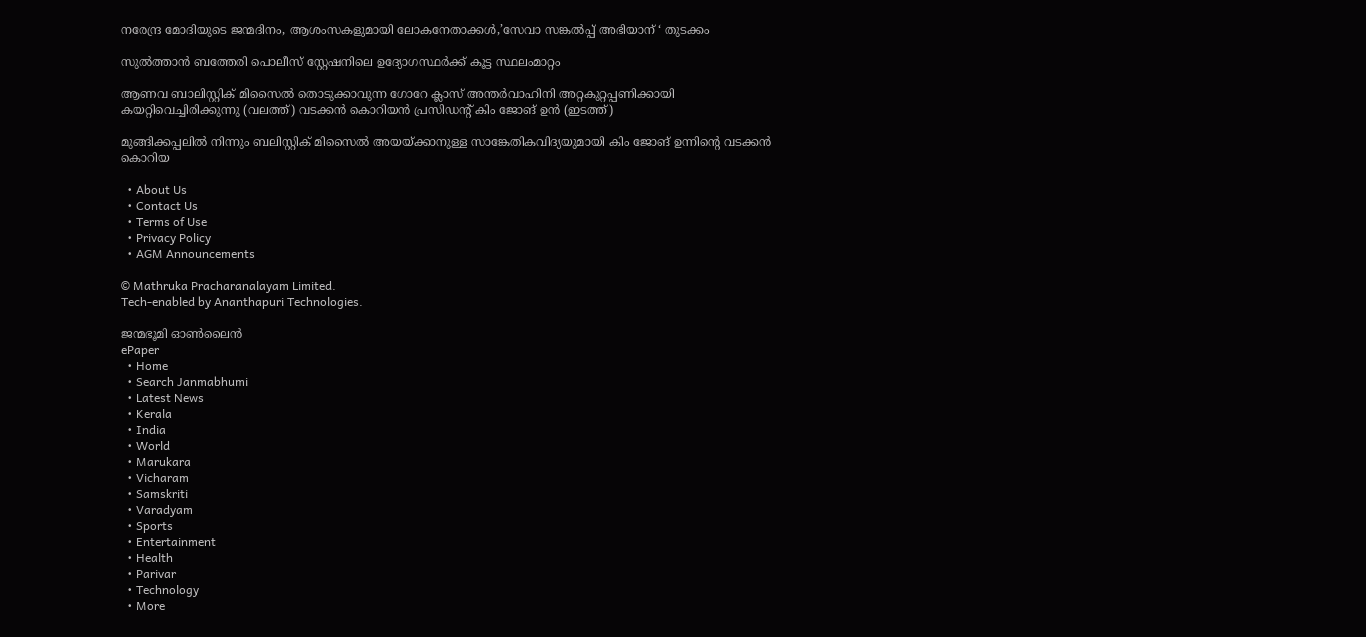നരേന്ദ്ര മോദിയുടെ ജന്മദിനം, ആശംസകളുമായി ലോകനേതാക്കള്‍,’സേവാ സങ്കല്‍പ്പ് അഭിയാന് ‘ തുടക്കം

സുല്‍ത്താന്‍ ബത്തേരി പൊലീസ് സ്റ്റേഷനിലെ ഉദ്യോഗസ്ഥര്‍ക്ക് കൂട്ട സ്ഥലംമാറ്റം

ആണവ ബാലിസ്റ്റിക് മിസൈല്‍ തൊടുക്കാവുന്ന ഗോറേ ക്ലാസ് അന്തര്‍വാഹിനി അറ്റകുറ്റപ്പണിക്കായി കയറ്റിവെച്ചിരിക്കുന്നു (വലത്ത്) വടക്കന്‍ കൊറിയന്‍ പ്രസിഡന്‍റ് കിം ജോങ് ഉന്‍ (ഇടത്ത്)

മുങ്ങിക്കപ്പലില്‍ നിന്നും ബലിസ്റ്റിക് മിസൈല്‍ അയയ്‌ക്കാനുള്ള സാങ്കേതികവിദ്യയുമായി കിം ജോങ് ഉന്നിന്റെ വടക്കന്‍ കൊറിയ

  • About Us
  • Contact Us
  • Terms of Use
  • Privacy Policy
  • AGM Announcements

© Mathruka Pracharanalayam Limited.
Tech-enabled by Ananthapuri Technologies.

ജന്മഭൂമി ഓണ്‍ലൈന്‍
ePaper
  • Home
  • Search Janmabhumi
  • Latest News
  • Kerala
  • India
  • World
  • Marukara
  • Vicharam
  • Samskriti
  • Varadyam
  • Sports
  • Entertainment
  • Health
  • Parivar
  • Technology
  • More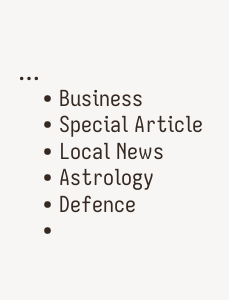…
    • Business
    • Special Article
    • Local News
    • Astrology
    • Defence
    •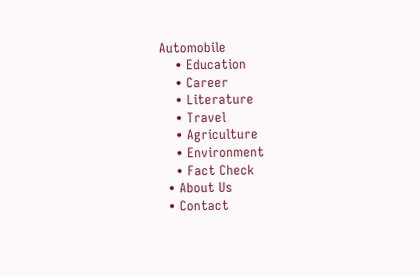Automobile
    • Education
    • Career
    • Literature
    • Travel
    • Agriculture
    • Environment
    • Fact Check
  • About Us
  • Contact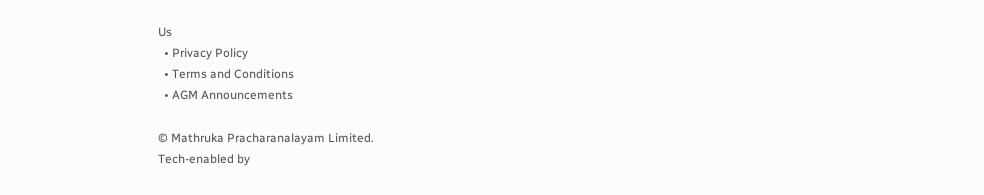Us
  • Privacy Policy
  • Terms and Conditions
  • AGM Announcements

© Mathruka Pracharanalayam Limited.
Tech-enabled by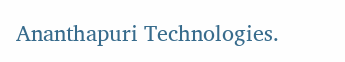Ananthapuri Technologies.